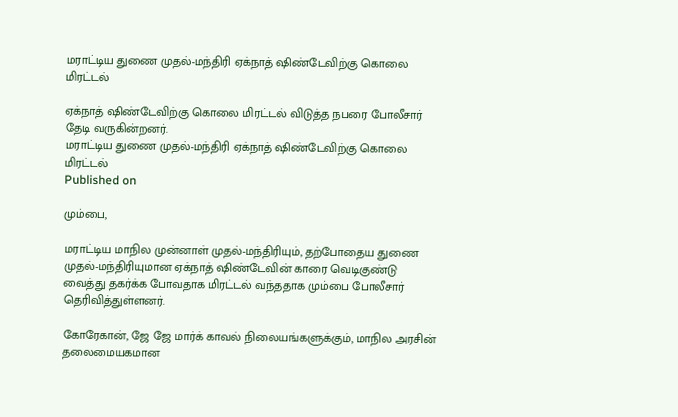மராட்டிய துணை முதல்-மந்திரி ஏக்நாத் ஷிண்டேவிற்கு கொலை மிரட்டல்

ஏக்நாத் ஷிண்டேவிற்கு கொலை மிரட்டல் விடுத்த நபரை போலீசார் தேடி வருகின்றனர்.
மராட்டிய துணை முதல்-மந்திரி ஏக்நாத் ஷிண்டேவிற்கு கொலை மிரட்டல்
Published on

மும்பை,

மராட்டிய மாநில முன்னாள் முதல்-மந்திரியும், தற்போதைய துணை முதல்-மந்திரியுமான ஏக்நாத் ஷிண்டேவின் காரை வெடிகுண்டு வைத்து தகர்க்க போவதாக மிரட்டல் வந்ததாக மும்பை போலீசார் தெரிவித்துள்ளனர்.

கோரேகான், ஜே ஜே மார்க் காவல் நிலையங்களுக்கும், மாநில அரசின் தலைமையகமான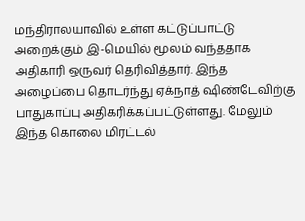மந்திராலயாவில் உள்ள கட்டுப்பாட்டு அறைக்கும் இ-மெயில் மூலம் வந்ததாக அதிகாரி ஒருவர் தெரிவித்தார். இந்த அழைப்பை தொடர்ந்து ஏக்நாத் ஷிண்டேவிற்கு பாதுகாப்பு அதிகரிக்கப்பட்டுள்ளது. மேலும் இந்த கொலை மிரட்டல்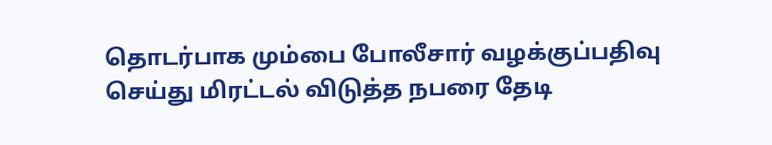தொடர்பாக மும்பை போலீசார் வழக்குப்பதிவு செய்து மிரட்டல் விடுத்த நபரை தேடி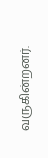வருகின்றனர்.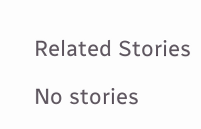Related Stories

No stories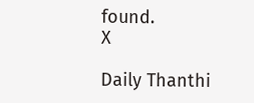found.
X

Daily Thanthi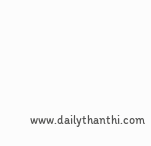www.dailythanthi.com